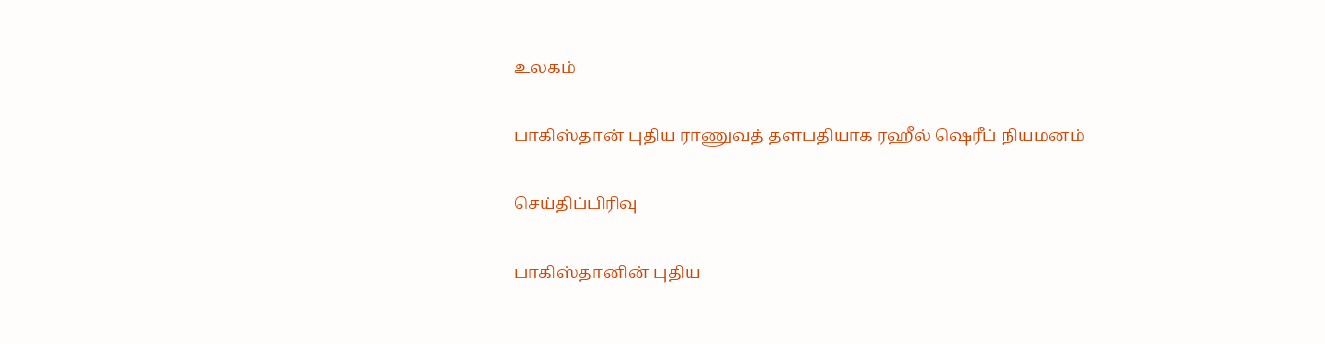உலகம்

பாகிஸ்தான் புதிய ராணுவத் தளபதியாக ரஹீல் ஷெரீப் நியமனம்

செய்திப்பிரிவு

பாகிஸ்தானின் புதிய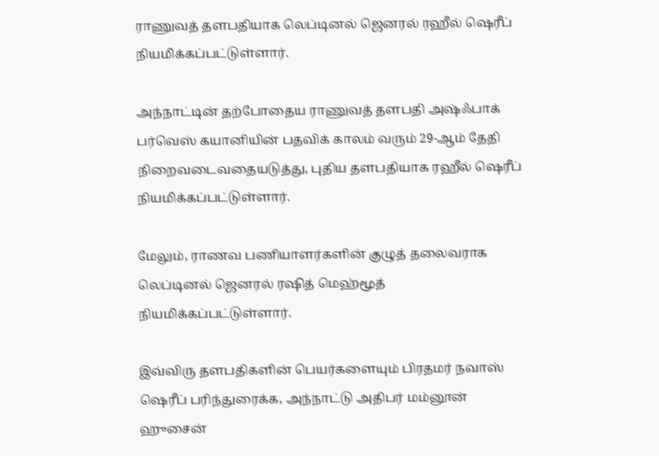ராணுவத் தளபதியாக லெப்டினல் ஜெனரல் ரஹீல் ஷெரீப் நியமிக்கப்பட்டுள்ளார்.

அந்நாட்டின் தற்போதைய ராணுவத் தளபதி அஷ்ஃபாக் பர்வெஸ் கயானியின் பதவிக் காலம் வரும் 29-ஆம் தேதி நிறைவடைவதையடுத்து, புதிய தளபதியாக ரஹீல் ஷெரீப் நியமிக்கப்பட்டுள்ளார்.

மேலும், ராணவ பணியாளர்களின் குழுத் தலைவராக லெப்டினல் ஜெனரல் ரஷித் மெஹ்மூத் நியமிக்கப்பட்டுள்ளார்.

இவ்விரு தளபதிகளின் பெயர்களையும் பிரதமர் நவாஸ் ஷெரீப் பரிந்துரைக்க, அந்நாட்டு அதிபர் மம்னூன் ஹுசைன்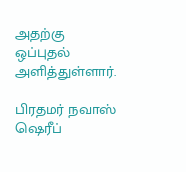அதற்கு ஒப்புதல் அளித்துள்ளார்.

பிரதமர் நவாஸ் ஷெரீப்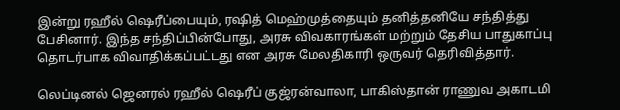இன்று ரஹீல் ஷெரீப்பையும், ரஷித் மெஹ்முத்தையும் தனித்தனியே சந்தித்து பேசினார். இந்த சந்திப்பின்போது, அரசு விவகாரங்கள் மற்றும் தேசிய பாதுகாப்பு தொடர்பாக விவாதிக்கப்பட்டது என அரசு மேலதிகாரி ஒருவர் தெரிவித்தார்.

லெப்டினல் ஜெனரல் ரஹீல் ஷெரீப் குஜ்ரன்வாலா, பாகிஸ்தான் ராணுவ அகாடமி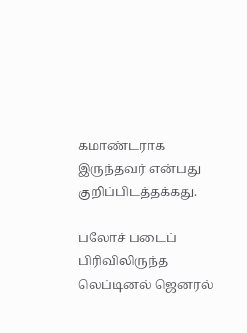கமாண்டராக இருந்தவர் என்பது குறிப்பிடத்தக்கது.

பலோச் படைப் பிரிவிலிருந்த லெப்டினல் ஜெனரல்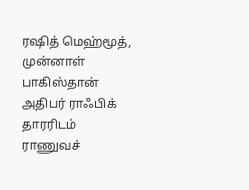ரஷித் மெஹ்மூத், முன்னாள் பாகிஸ்தான் அதிபர் ராஃபிக் தாரரிடம் ராணுவச்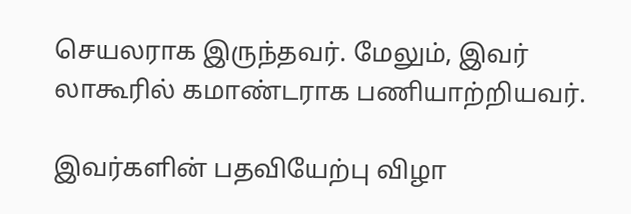செயலராக இருந்தவர். மேலும், இவர் லாகூரில் கமாண்டராக பணியாற்றியவர்.

இவர்களின் பதவியேற்பு விழா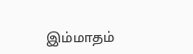இம்மாதம்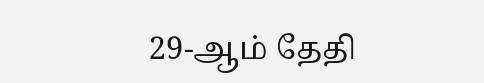29-ஆம் தேதி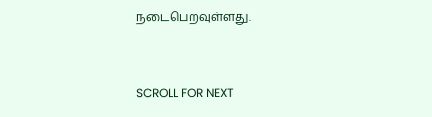நடைபெறவுள்ளது.


SCROLL FOR NEXT